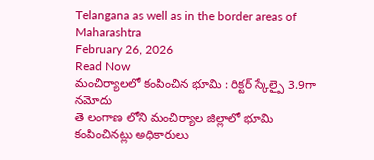Telangana as well as in the border areas of Maharashtra
February 26, 2026
Read Now
మంచిర్యాలలో కంపించిన భూమి : రిక్టర్ స్కేల్పై 3.9గా నమోదు
తె లంగాణ లోని మంచిర్యాల జిల్లాలో భూమి కంపించినట్లు అధికారులు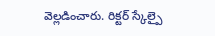వెల్లడించారు. రిక్టర్ స్కేల్పై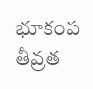భూకంప తీవ్రత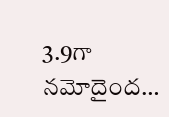3.9గా నమోదైంద…